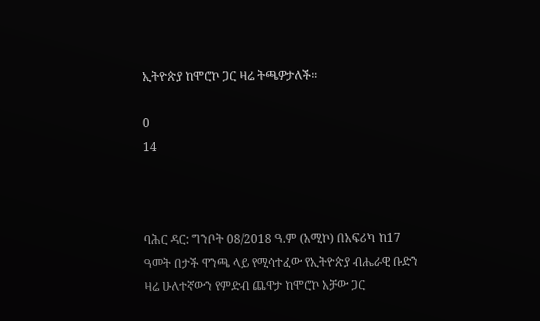ኢትዮጵያ ከሞሮኮ ጋር ዛሬ ትጫዎታለች።

0
14



ባሕር ዳር: ግንቦት 08/2018 ዓ.ም (አሚኮ) በአፍሪካ ከ17 ዓመት በታች ዋንጫ ላይ የሚሳተፈው የኢትዮጵያ ብሔራዊ ቡድን ዛሬ ሁለተኛውን የምድብ ጨዋታ ከሞሮኮ አቻው ጋር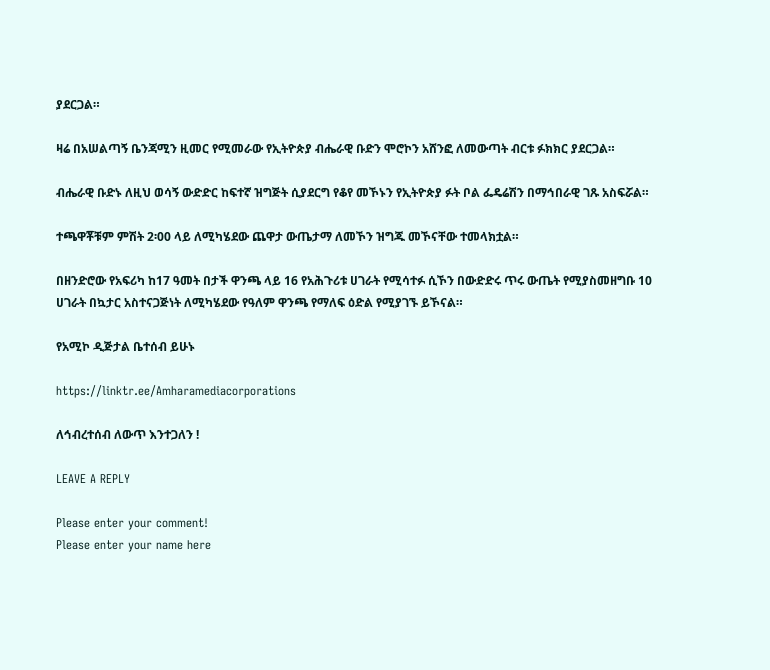ያደርጋል።

ዛሬ በአሠልጣኝ ቤንጃሚን ዚመር የሚመራው የኢትዮጵያ ብሔራዊ ቡድን ሞሮኮን አሸንፎ ለመውጣት ብርቱ ፉክክር ያደርጋል።

ብሔራዊ ቡድኑ ለዚህ ወሳኝ ውድድር ከፍተኛ ዝግጅት ሲያደርግ የቆየ መኾኑን የኢትዮጵያ ፉት ቦል ፌዴሬሽን በማኅበራዊ ገጹ አስፍሯል።

ተጫዋቾቹም ምሽት 2፡00 ላይ ለሚካሄደው ጨዋታ ውጤታማ ለመኾን ዝግጁ መኾናቸው ተመላክቷል።

በዘንድሮው የአፍሪካ ከ17 ዓመት በታች ዋንጫ ላይ 16 የአሕጉሪቱ ሀገራት የሚሳተፉ ሲኾን በውድድሩ ጥሩ ውጤት የሚያስመዘግቡ 10 ሀገራት በኳታር አስተናጋጅነት ለሚካሄደው የዓለም ዋንጫ የማለፍ ዕድል የሚያገኙ ይኾናል።

የአሚኮ ዲጅታል ቤተሰብ ይሁኑ

https://linktr.ee/Amharamediacorporations

ለኅብረተሰብ ለውጥ እንተጋለን !

LEAVE A REPLY

Please enter your comment!
Please enter your name here